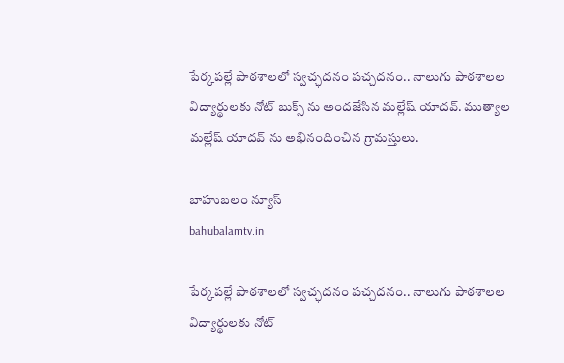పేర్కపల్లే పాఠశాలలో స్వచ్ఛదనం పచ్చదనం.. నాలుగు పాఠశాలల విద్యార్థులకు నోట్ బుక్స్ ను అందజేసిన మల్లేష్ యాదవ్. ముత్యాల మల్లేష్ యాదవ్ ను అభినందించిన గ్రామస్తులు.

బాహుబలం న్యూస్
bahubalamtv.in

పేర్కపల్లే పాఠశాలలో స్వచ్ఛదనం పచ్చదనం.. నాలుగు పాఠశాలల విద్యార్థులకు నోట్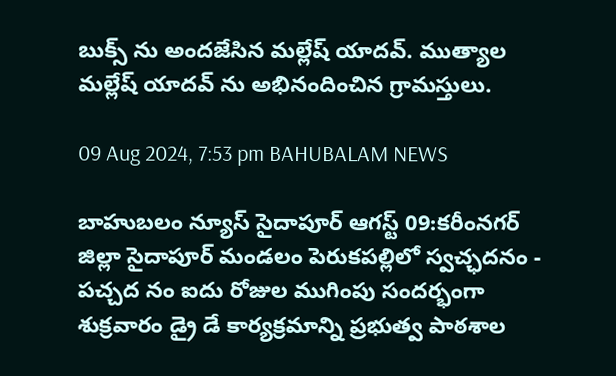బుక్స్ ను అందజేసిన మల్లేష్ యాదవ్. ముత్యాల మల్లేష్ యాదవ్ ను అభినందించిన గ్రామస్తులు.

09 Aug 2024, 7:53 pm BAHUBALAM NEWS

బాహుబలం న్యూస్ సైదాపూర్ ఆగస్ట్ 09:కరీంనగర్ జిల్లా సైదాపూర్ మండలం పెరుకపల్లిలో స్వచ్ఛదనం - పచ్చద నం ఐదు రోజుల ముగింపు సందర్భంగా శుక్రవారం డ్రై డే కార్యక్రమాన్ని ప్రభుత్వ పాఠశాల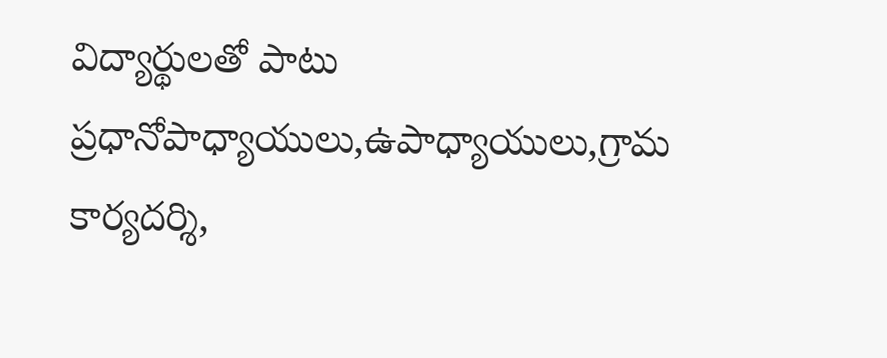విద్యార్థులతో పాటు ప్రధానోపాధ్యాయులు,ఉపాధ్యాయులు,గ్రామ కార్యదర్శి,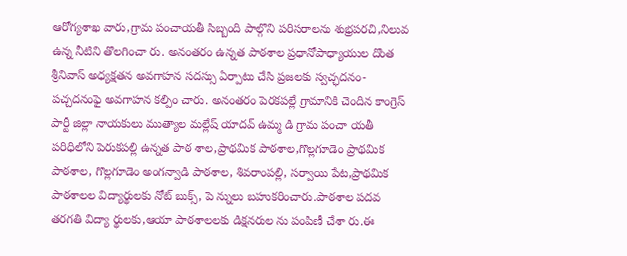ఆరోగ్యశాఖ వారు,గ్రామ పంచాయతీ సిబ్బంది పాల్గొని పరిసరాలను శుభ్రపరచి,నిలువ ఉన్న నీటిని తొలగించా రు. అనంతరం ఉన్నత పాఠశాల ప్రధానోపాధ్యాయుల దొంత శ్రీనివాస్ అధ్యక్షతన అవగాహన సదస్సు ఏర్పాటు చేసి ప్రజలకు స్వచ్ఛదనం-పచ్చదనంఫై అవగాహన కల్పిం చారు. అనంతరం పెరకపల్లే గ్రామానికి చెందిన కాంగ్రెస్ పార్టీ జిల్లా నాయకులు ముత్యాల మల్లేష్ యాదవ్ ఉమ్మ డి గ్రామ పంచా యతీ పరిధిలోని పెరుకపల్లి ఉన్నత పాఠ శాల,ప్రాథమిక పాఠశాల,గొల్లగూడెం ప్రాథమిక పాఠశాల, గొల్లగూడెం అంగన్వాడి పాఠశాల, శివరాంపల్లి, సర్వాయి పేట,ప్రాథమిక పాఠశాలల విద్యార్థులకు నోట్ బుక్స్, పె న్నులు బహుకరించారు.పాఠశాల పదవ తరగతి విద్యా ర్థులకు,ఆయా పాఠశాలలకు డిక్షనరుల ను పంపిణీ చేశా రు.ఈ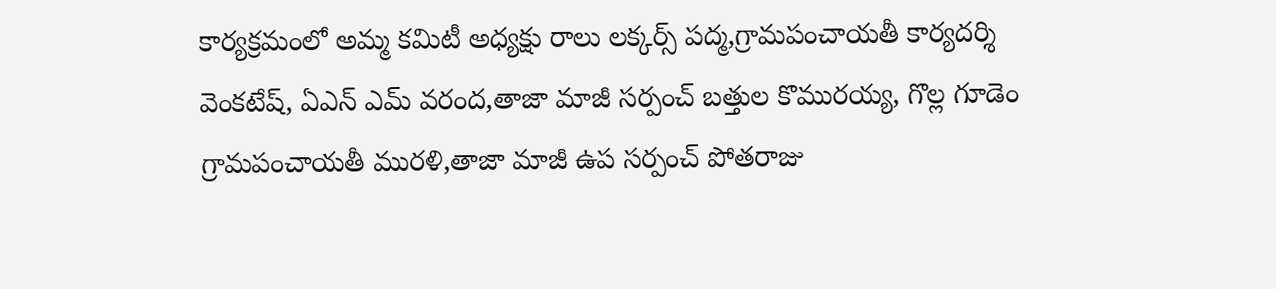కార్యక్రమంలో అమ్మ కమిటీ అధ్యక్షు రాలు లక్కర్స్ పద్మ,గ్రామపంచాయతీ కార్యదర్శి వెంకటేష్, ఏఎన్ ఎమ్ వరంద,తాజా మాజీ సర్పంచ్ బత్తుల కొమురయ్య, గొల్ల గూడెం గ్రామపంచాయతీ మురళి,తాజా మాజీ ఉప సర్పంచ్ పోతరాజు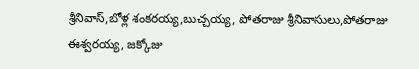శ్రీనివాస్,బోళ్ల శంకరయ్య,బుచ్చయ్య, పోతరాజు శ్రీనివాసులు,పోతరాజు ఈశ్వరయ్య, జక్కోజు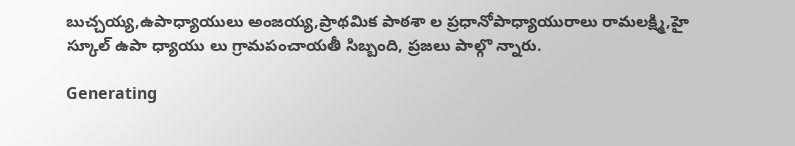బుచ్చయ్య,ఉపాధ్యాయులు అంజయ్య,ప్రాథమిక పాఠశా ల ప్రధానోపాధ్యాయురాలు రామలక్ష్మి,హై స్కూల్ ఉపా ధ్యాయు లు గ్రామపంచాయతీ సిబ్బంది, ప్రజలు పాల్గొ న్నారు.

Generating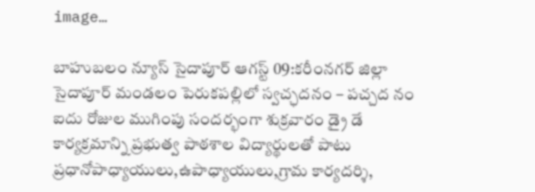image…

బాహుబలం న్యూస్ సైదాపూర్ ఆగస్ట్ 09:కరీంనగర్ జిల్లా సైదాపూర్ మండలం పెరుకపల్లిలో స్వచ్ఛదనం – పచ్చద నం ఐదు రోజుల ముగింపు సందర్భంగా శుక్రవారం డ్రై డే కార్యక్రమాన్ని ప్రభుత్వ పాఠశాల విద్యార్థులతో పాటు ప్రధానోపాధ్యాయులు,ఉపాధ్యాయులు,గ్రామ కార్యదర్శి,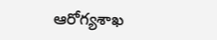ఆరోగ్యశాఖ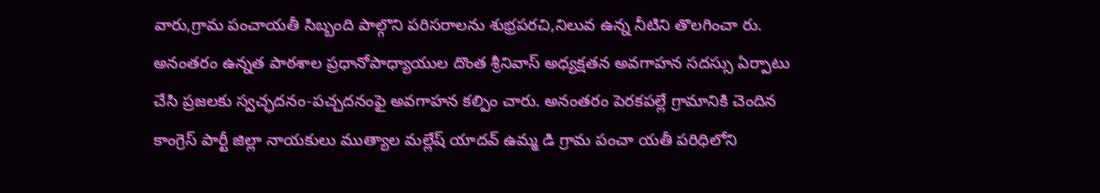వారు,గ్రామ పంచాయతీ సిబ్బంది పాల్గొని పరిసరాలను శుభ్రపరచి,నిలువ ఉన్న నీటిని తొలగించా రు. అనంతరం ఉన్నత పాఠశాల ప్రధానోపాధ్యాయుల దొంత శ్రీనివాస్ అధ్యక్షతన అవగాహన సదస్సు ఏర్పాటు చేసి ప్రజలకు స్వచ్ఛదనం-పచ్చదనంఫై అవగాహన కల్పిం చారు. అనంతరం పెరకపల్లే గ్రామానికి చెందిన కాంగ్రెస్ పార్టీ జిల్లా నాయకులు ముత్యాల మల్లేష్ యాదవ్ ఉమ్మ డి గ్రామ పంచా యతీ పరిధిలోని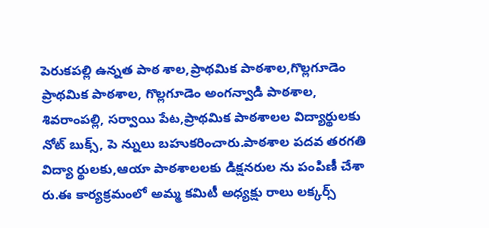పెరుకపల్లి ఉన్నత పాఠ శాల,ప్రాథమిక పాఠశాల,గొల్లగూడెం ప్రాథమిక పాఠశాల, గొల్లగూడెం అంగన్వాడి పాఠశాల, శివరాంపల్లి, సర్వాయి పేట,ప్రాథమిక పాఠశాలల విద్యార్థులకు నోట్ బుక్స్, పె న్నులు బహుకరించారు.పాఠశాల పదవ తరగతి విద్యా ర్థులకు,ఆయా పాఠశాలలకు డిక్షనరుల ను పంపిణీ చేశా రు.ఈ కార్యక్రమంలో అమ్మ కమిటీ అధ్యక్షు రాలు లక్కర్స్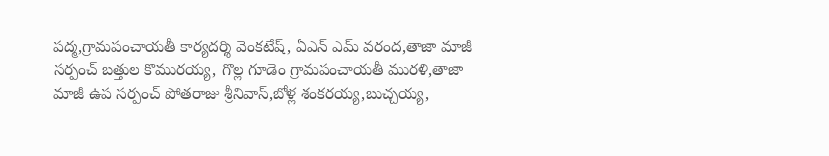పద్మ,గ్రామపంచాయతీ కార్యదర్శి వెంకటేష్, ఏఎన్ ఎమ్ వరంద,తాజా మాజీ సర్పంచ్ బత్తుల కొమురయ్య, గొల్ల గూడెం గ్రామపంచాయతీ మురళి,తాజా మాజీ ఉప సర్పంచ్ పోతరాజు శ్రీనివాస్,బోళ్ల శంకరయ్య,బుచ్చయ్య,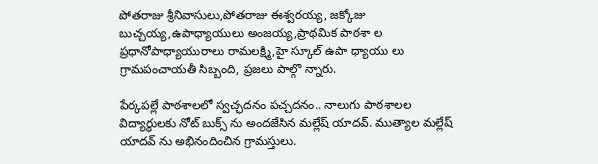పోతరాజు శ్రీనివాసులు,పోతరాజు ఈశ్వరయ్య, జక్కోజు బుచ్చయ్య,ఉపాధ్యాయులు అంజయ్య,ప్రాథమిక పాఠశా ల ప్రధానోపాధ్యాయురాలు రామలక్ష్మి,హై స్కూల్ ఉపా ధ్యాయు లు గ్రామపంచాయతీ సిబ్బంది, ప్రజలు పాల్గొ న్నారు.

పేర్కపల్లే పాఠశాలలో స్వచ్ఛదనం పచ్చదనం.. నాలుగు పాఠశాలల విద్యార్థులకు నోట్ బుక్స్ ను అందజేసిన మల్లేష్ యాదవ్. ముత్యాల మల్లేష్ యాదవ్ ను అభినందించిన గ్రామస్తులు.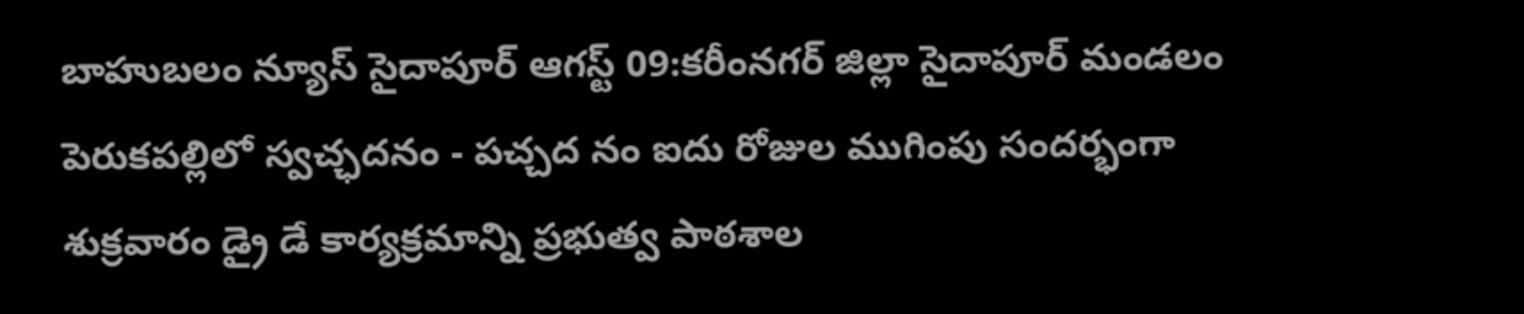బాహుబలం న్యూస్ సైదాపూర్ ఆగస్ట్ 09:కరీంనగర్ జిల్లా సైదాపూర్ మండలం పెరుకపల్లిలో స్వచ్ఛదనం - పచ్చద నం ఐదు రోజుల ముగింపు సందర్భంగా శుక్రవారం డ్రై డే కార్యక్రమాన్ని ప్రభుత్వ పాఠశాల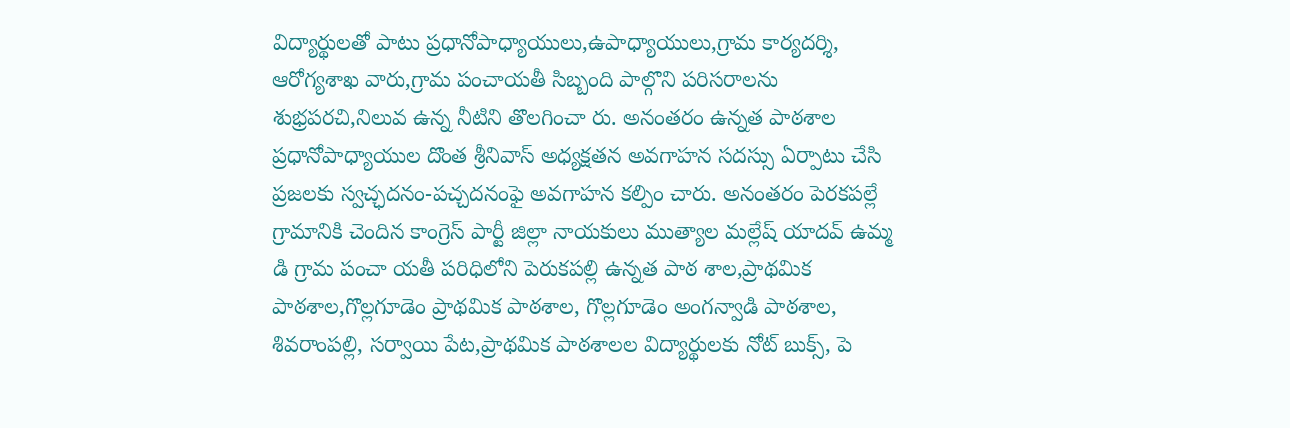విద్యార్థులతో పాటు ప్రధానోపాధ్యాయులు,ఉపాధ్యాయులు,గ్రామ కార్యదర్శి, ఆరోగ్యశాఖ వారు,గ్రామ పంచాయతీ సిబ్బంది పాల్గొని పరిసరాలను శుభ్రపరచి,నిలువ ఉన్న నీటిని తొలగించా రు. అనంతరం ఉన్నత పాఠశాల ప్రధానోపాధ్యాయుల దొంత శ్రీనివాస్ అధ్యక్షతన అవగాహన సదస్సు ఏర్పాటు చేసి ప్రజలకు స్వచ్ఛదనం-పచ్చదనంఫై అవగాహన కల్పిం చారు. అనంతరం పెరకపల్లే గ్రామానికి చెందిన కాంగ్రెస్ పార్టీ జిల్లా నాయకులు ముత్యాల మల్లేష్ యాదవ్ ఉమ్మ డి గ్రామ పంచా యతీ పరిధిలోని పెరుకపల్లి ఉన్నత పాఠ శాల,ప్రాథమిక పాఠశాల,గొల్లగూడెం ప్రాథమిక పాఠశాల, గొల్లగూడెం అంగన్వాడి పాఠశాల, శివరాంపల్లి, సర్వాయి పేట,ప్రాథమిక పాఠశాలల విద్యార్థులకు నోట్ బుక్స్, పె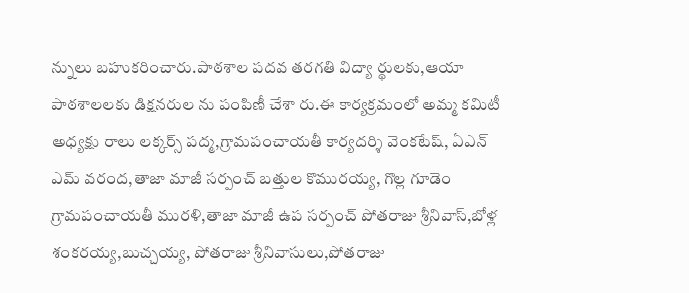న్నులు బహుకరించారు.పాఠశాల పదవ తరగతి విద్యా ర్థులకు,ఆయా పాఠశాలలకు డిక్షనరుల ను పంపిణీ చేశా రు.ఈ కార్యక్రమంలో అమ్మ కమిటీ అధ్యక్షు రాలు లక్కర్స్ పద్మ,గ్రామపంచాయతీ కార్యదర్శి వెంకటేష్, ఏఎన్ ఎమ్ వరంద,తాజా మాజీ సర్పంచ్ బత్తుల కొమురయ్య, గొల్ల గూడెం గ్రామపంచాయతీ మురళి,తాజా మాజీ ఉప సర్పంచ్ పోతరాజు శ్రీనివాస్,బోళ్ల శంకరయ్య,బుచ్చయ్య, పోతరాజు శ్రీనివాసులు,పోతరాజు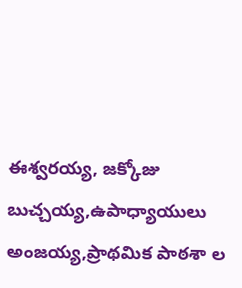ఈశ్వరయ్య, జక్కోజు బుచ్చయ్య,ఉపాధ్యాయులు అంజయ్య,ప్రాథమిక పాఠశా ల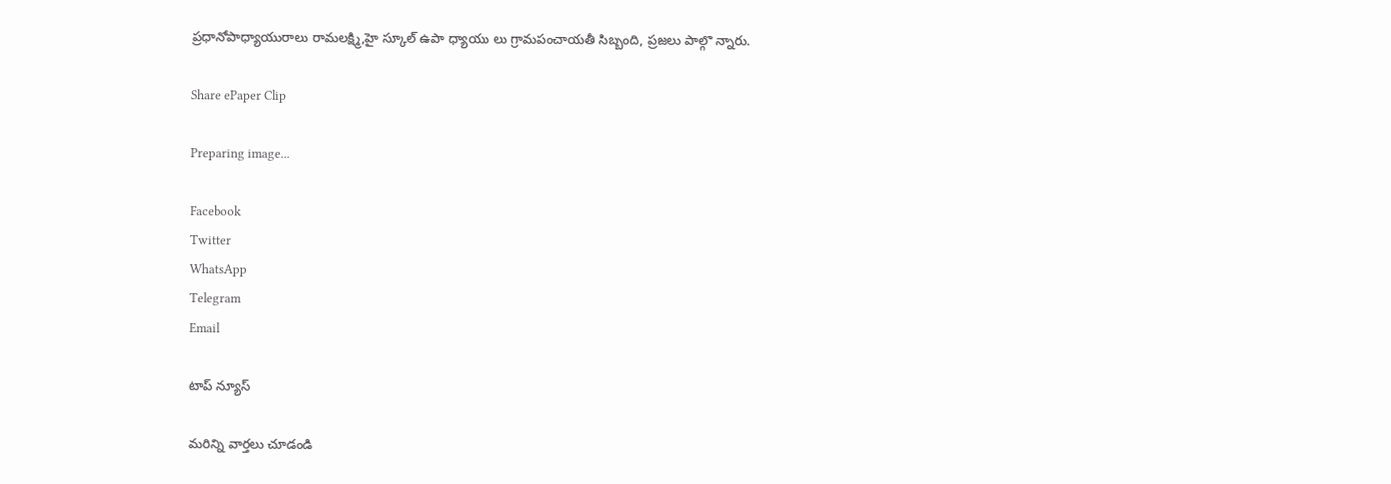ప్రధానోపాధ్యాయురాలు రామలక్ష్మి,హై స్కూల్ ఉపా ధ్యాయు లు గ్రామపంచాయతీ సిబ్బంది, ప్రజలు పాల్గొ న్నారు.

Share ePaper Clip

Preparing image...

Facebook
Twitter
WhatsApp
Telegram
Email

టాప్ న్యూస్

మరిన్ని వార్తలు చూడండి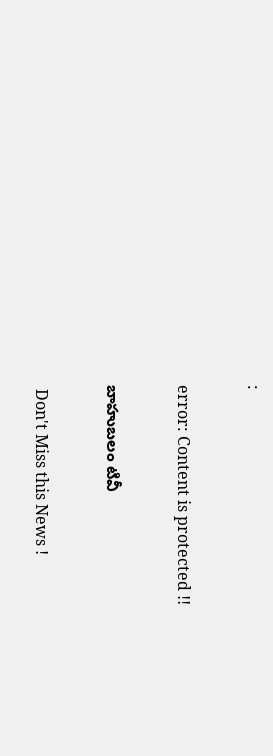:

error: Content is protected !!

బాహుబలం టివీ

 Don't Miss this News !